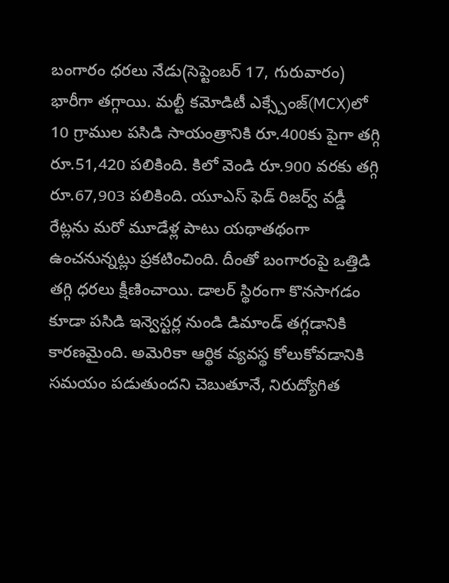బంగారం ధరలు నేడు(సెప్టెంబర్ 17, గురువారం) భారీగా తగ్గాయి. మల్టీ కమోడిటీ ఎక్స్చేంజ్(MCX)లో 10 గ్రాముల పసిడి సాయంత్రానికి రూ.400కు పైగా తగ్గి రూ.51,420 పలికింది. కిలో వెండి రూ.900 వరకు తగ్గి రూ.67,903 పలికింది. యూఎస్ ఫెడ్ రిజర్వ్ వడ్డీ రేట్లను మరో మూడేళ్ల పాటు యథాతథంగా ఉంచనున్నట్లు ప్రకటించింది. దీంతో బంగారంపై ఒత్తిడి తగ్గి ధరలు క్షీణించాయి. డాలర్ స్థిరంగా కొనసాగడం కూడా పసిడి ఇన్వెస్టర్ల నుండి డిమాండ్ తగ్గడానికి కారణమైంది. అమెరికా ఆర్థిక వ్యవస్థ కోలుకోవడానికి సమయం పడుతుందని చెబుతూనే, నిరుద్యోగిత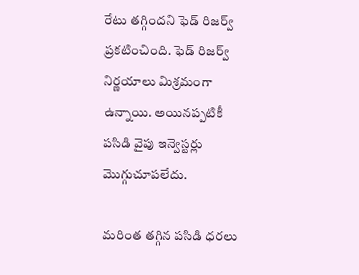రేటు తగ్గిందని ఫెడ్ రిజర్వ్ ప్రకటించింది. ఫెడ్ రిజర్వ్ నిర్ణయాలు మిశ్రమంగా ఉన్నాయి. అయినప్పటికీ పసిడి వైపు ఇన్వెస్టర్లు మొగ్గుచూపలేదు.

మరింత తగ్గిన పసిడి ధరలు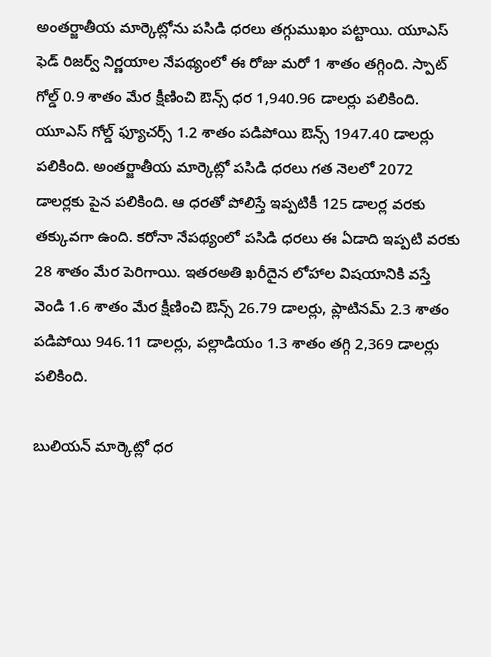అంతర్జాతీయ మార్కెట్లోను పసిడి ధరలు తగ్గుముఖం పట్టాయి. యూఎస్ ఫెడ్ రిజర్వ్ నిర్ణయాల నేపథ్యంలో ఈ రోజు మరో 1 శాతం తగ్గింది. స్పాట్ గోల్డ్ 0.9 శాతం మేర క్షీణించి ఔన్స్ ధర 1,940.96 డాలర్లు పలికింది. యూఎస్ గోల్డ్ ఫ్యూచర్స్ 1.2 శాతం పడిపోయి ఔన్స్ 1947.40 డాలర్లు పలికింది. అంతర్జాతీయ మార్కెట్లో పసిడి ధరలు గత నెలలో 2072 డాలర్లకు పైన పలికింది. ఆ ధరతో పోలిస్తే ఇప్పటికీ 125 డాలర్ల వరకు తక్కువగా ఉంది. కరోనా నేపథ్యంలో పసిడి ధరలు ఈ ఏడాది ఇప్పటి వరకు 28 శాతం మేర పెరిగాయి. ఇతరఅతి ఖరీదైన లోహాల విషయానికి వస్తే వెండి 1.6 శాతం మేర క్షీణించి ఔన్స్ 26.79 డాలర్లు, ప్లాటినమ్ 2.3 శాతం పడిపోయి 946.11 డాలర్లు, పల్లాడియం 1.3 శాతం తగ్గి 2,369 డాలర్లు పలికింది.

బులియన్ మార్కెట్లో ధర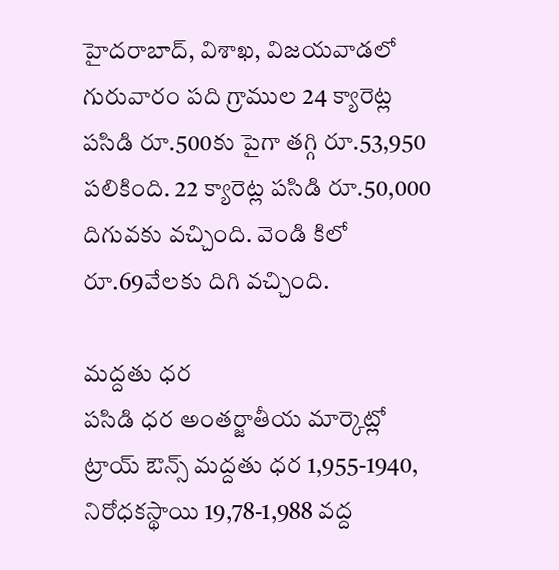హైదరాబాద్, విశాఖ, విజయవాడలో గురువారం పది గ్రాముల 24 క్యారెట్ల పసిడి రూ.500కు పైగా తగ్గి రూ.53,950 పలికింది. 22 క్యారెట్ల పసిడి రూ.50,000 దిగువకు వచ్చింది. వెండి కిలో రూ.69వేలకు దిగి వచ్చింది.

మద్దతు ధర
పసిడి ధర అంతర్జాతీయ మార్కెట్లో ట్రాయ్ ఔన్స్ మద్దతు ధర 1,955-1940, నిరోధకస్థాయి 19,78-1,988 వద్ద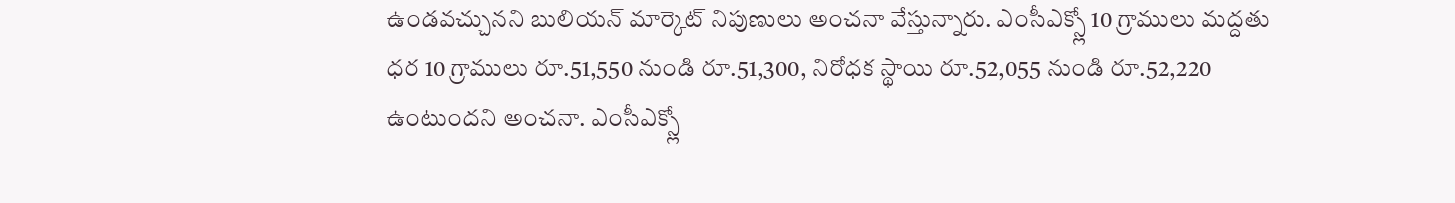ఉండవచ్చునని బులియన్ మార్కెట్ నిపుణులు అంచనా వేస్తున్నారు. ఎంసీఎక్స్లో 10 గ్రాములు మద్దతు ధర 10 గ్రాములు రూ.51,550 నుండి రూ.51,300, నిరోధక స్థాయి రూ.52,055 నుండి రూ.52,220 ఉంటుందని అంచనా. ఎంసీఎక్స్లో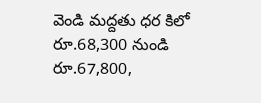వెండి మద్దతు ధర కిలో రూ.68,300 నుండి రూ.67,800,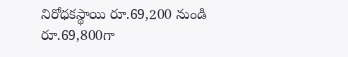నిరోధకస్థాయి రూ.69,200 నుండి రూ.69,800గా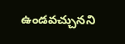ఉండవచ్చునని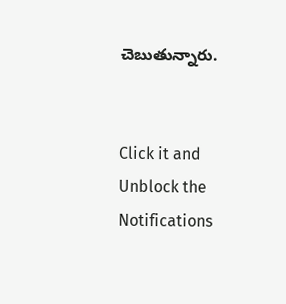చెబుతున్నారు.


Click it and Unblock the Notifications